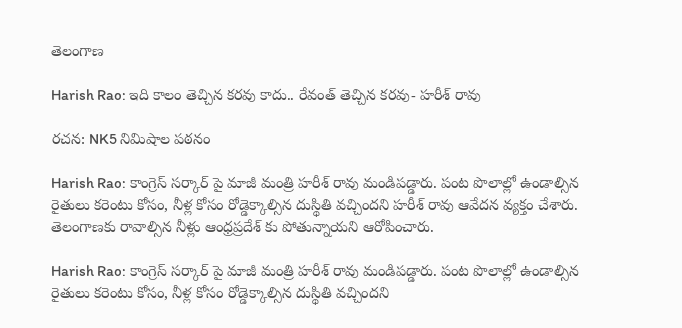తెలంగాణ

Harish Rao: ఇది కాలం తెచ్చిన కరవు కాదు.. రేవంత్ తెచ్చిన కరవు- హరీశ్ రావు

రచన: NK5 నిమిషాల పఠనం

Harish Rao: కాంగ్రెస్ సర్కార్ పై మాజీ మంత్రి హరీశ్ రావు మండిపడ్డారు. పంట పొలాల్లో ఉండాల్సిన రైతులు కరెంటు కోసం, నీళ్ల కోసం రోడ్డెక్కాల్సిన దుస్థితి వచ్చిందని హరీశ్ రావు ఆవేదన వ్యక్తం చేశారు. తెలంగాణకు రావాల్సిన నీళ్లు ఆంధ్రప్రదేశ్ కు పోతున్నాయని ఆరోపించారు.

Harish Rao: కాంగ్రెస్ సర్కార్ పై మాజీ మంత్రి హరీశ్ రావు మండిపడ్డారు. పంట పొలాల్లో ఉండాల్సిన రైతులు కరెంటు కోసం, నీళ్ల కోసం రోడ్డెక్కాల్సిన దుస్థితి వచ్చిందని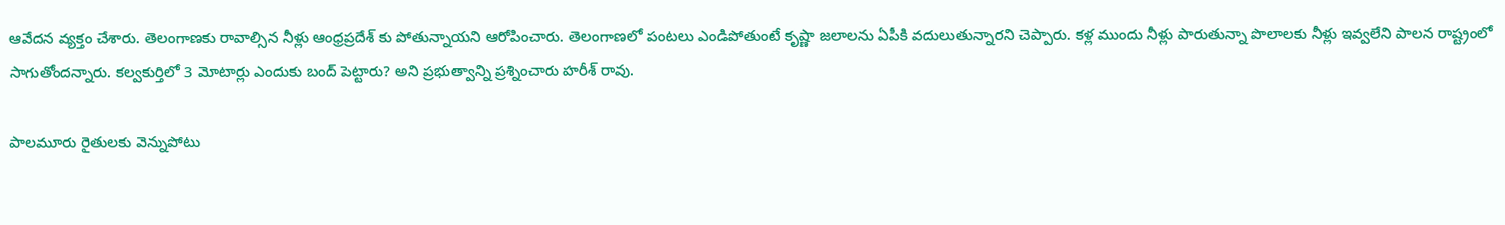ఆవేదన వ్యక్తం చేశారు. తెలంగాణకు రావాల్సిన నీళ్లు ఆంధ్రప్రదేశ్ కు పోతున్నాయని ఆరోపించారు. తెలంగాణలో పంటలు ఎండిపోతుంటే కృష్ణా జలాలను ఏపీకి వదులుతున్నారని చెప్పారు. కళ్ల ముందు నీళ్లు పారుతున్నా పొలాలకు నీళ్లు ఇవ్వలేని పాలన రాష్ట్రంలో సాగుతోందన్నారు. కల్వకుర్తిలో 3 మోటార్లు ఎందుకు బంద్ పెట్టారు? అని ప్రభుత్వాన్ని ప్రశ్నించారు హరీశ్ రావు.

పాలమూరు రైతులకు వెన్నుపోటు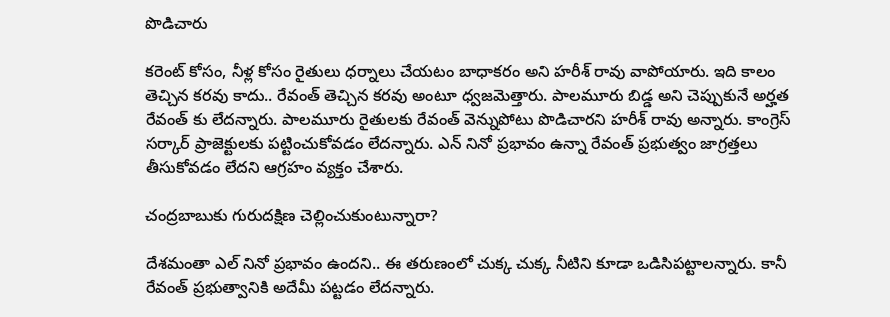పొడిచారు

కరెంట్ కోసం, నీళ్ల కోసం రైతులు ధర్నాలు చేయటం బాధాకరం అని హరీశ్ రావు వాపోయారు. ఇది కాలం తెచ్చిన కరవు కాదు.. రేవంత్ తెచ్చిన కరవు అంటూ ధ్వజమెత్తారు. పాలమూరు బిడ్డ అని చెప్పుకునే అర్హత రేవంత్ కు లేదన్నారు. పాలమూరు రైతులకు రేవంత్ వెన్నుపోటు పొడిచారని హరీశ్ రావు అన్నారు. కాంగ్రెస్ సర్కార్ ప్రాజెక్టులకు పట్టించుకోవడం లేదన్నారు. ఎన్ నినో ప్రభావం ఉన్నా రేవంత్ ప్రభుత్వం జాగ్రత్తలు తీసుకోవడం లేదని ఆగ్రహం వ్యక్తం చేశారు.

చంద్రబాబుకు గురుదక్షిణ చెల్లించుకుంటున్నారా?

దేశమంతా ఎల్ నినో ప్రభావం ఉందని.. ఈ తరుణంలో చుక్క చుక్క నీటిని కూడా ఒడిసిపట్టాలన్నారు. కానీ రేవంత్ ప్రభుత్వానికి అదేమీ పట్టడం లేదన్నారు.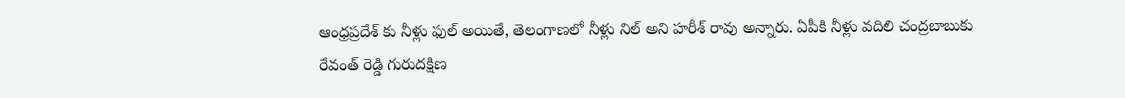ఆంధ్రప్రదేశ్ కు నీళ్లు ఫుల్ అయితే, తెలంగాణలో నీళ్లు నిల్ అని హరీశ్ రావు అన్నారు. ఏపీకి నీళ్లు వదిలి చంద్రబాబుకు రేవంత్ రెడ్డి గురుదక్షిణ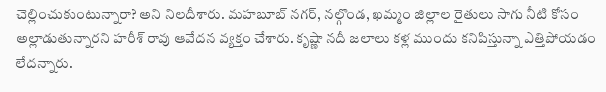చెల్లించుకుంటున్నారా? అని నిలదీశారు. మహబూబ్ నగర్, నల్గొండ, ఖమ్మం జిల్లాల రైతులు సాగు నీటి కోసం అల్లాడుతున్నారని హరీశ్ రావు ఆవేదన వ్యక్తం చేశారు. కృష్ణా నదీ జలాలు కళ్ల ముందు కనిపిస్తున్నా ఎత్తిపోయడం లేదన్నారు.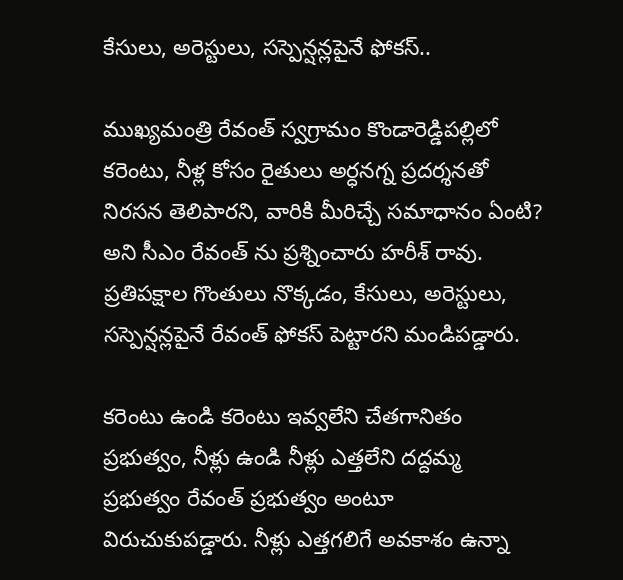కేసులు, అరెస్టులు, సస్పెన్షన్లపైనే ఫోకస్..

ముఖ్యమంత్రి రేవంత్ స్వగ్రామం కొండారెడ్డిపల్లిలో కరెంటు, నీళ్ల కోసం రైతులు అర్ధనగ్న ప్రదర్శనతో నిరసన తెలిపారని, వారికి మీరిచ్చే సమాధానం ఏంటి? అని సీఎం రేవంత్ ను ప్రశ్నించారు హరీశ్ రావు. ప్రతిపక్షాల గొంతులు నొక్కడం, కేసులు, అరెస్టులు, సస్పెన్షన్లపైనే రేవంత్ ఫోకస్ పెట్టారని మండిపడ్డారు.

కరెంటు ఉండి కరెంటు ఇవ్వలేని చేతగానితం ప్రభుత్వం, నీళ్లు ఉండి నీళ్లు ఎత్తలేని దద్దమ్మ ప్రభుత్వం రేవంత్ ప్రభుత్వం అంటూ విరుచుకుపడ్డారు. నీళ్లు ఎత్తగలిగే అవకాశం ఉన్నా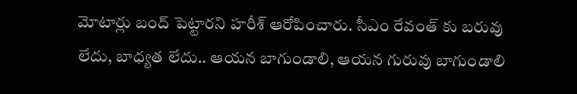మోటార్లు బంద్ పెట్టారని హరీశ్ ఆరోపించారు. సీఎం రేవంత్ కు బరువు లేదు, బాధ్యత లేదు.. ఆయన బాగుండాలి, ఆయన గురువు బాగుండాలి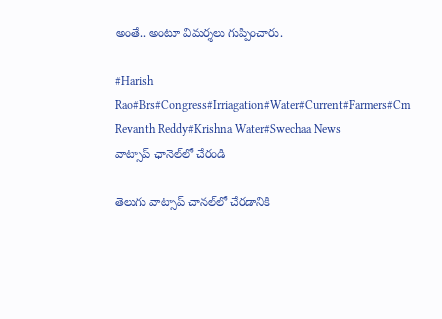అంతే.. అంటూ విమర్శలు గుప్పించారు.

#Harish Rao#Brs#Congress#Irriagation#Water#Current#Farmers#Cm Revanth Reddy#Krishna Water#Swechaa News
వాట్సాప్ ఛానెల్‌లో చేరండి

తెలుగు వాట్సాప్ చానల్‌లో చేరడానికి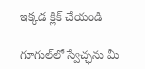ఇక్కడ క్లిక్ చేయండి

గూగుల్‌లో స్వేచ్ఛను మీ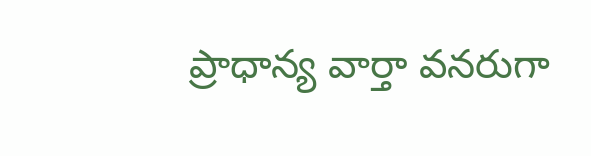ప్రాధాన్య వార్తా వనరుగా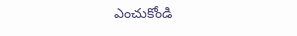ఎంచుకోండి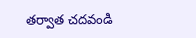తర్వాత చదవండి